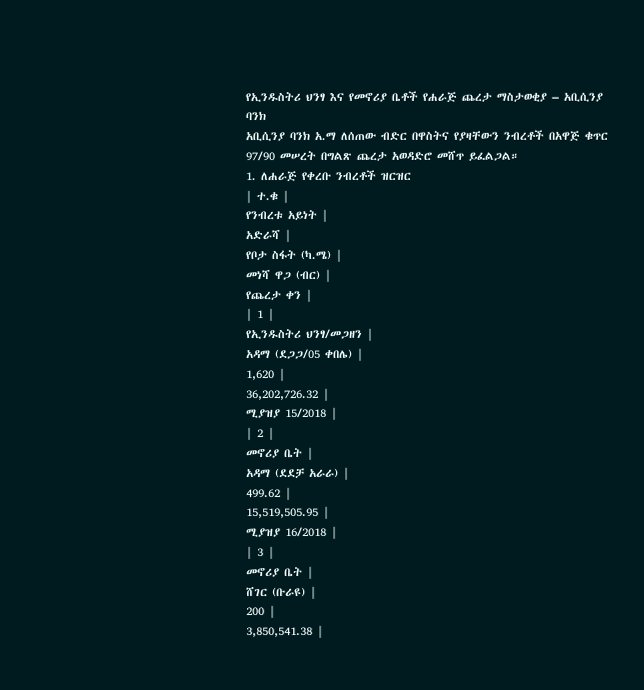የኢንዱስትሪ ህንፃ እና የመኖሪያ ቤቶች የሐራጅ ጨረታ ማስታወቂያ – አቢሲንያ ባንክ
አቢሲንያ ባንክ አ.ማ ለሰጠው ብድር በዋስትና የያዛቸውን ንብረቶች በአዋጅ ቁጥር 97/90 መሠረት በግልጽ ጨረታ አወዳድሮ መሸጥ ይፈልጋል።
1. ለሐራጅ የቀረቡ ንብረቶች ዝርዝር
| ተ.ቁ |
የንብረቱ አይነት |
አድራሻ |
የቦታ ስፋት (ካ.ሜ) |
መነሻ ዋጋ (ብር) |
የጨረታ ቀን |
| 1 |
የኢንዱስትሪ ህንፃ/መጋዘን |
አዳማ (ደጋጋ/05 ቀበሌ) |
1,620 |
36,202,726.32 |
ሚያዝያ 15/2018 |
| 2 |
መኖሪያ ቤት |
አዳማ (ደደቻ አራራ) |
499.62 |
15,519,505.95 |
ሚያዝያ 16/2018 |
| 3 |
መኖሪያ ቤት |
ሸገር (ቡራዩ) |
200 |
3,850,541.38 |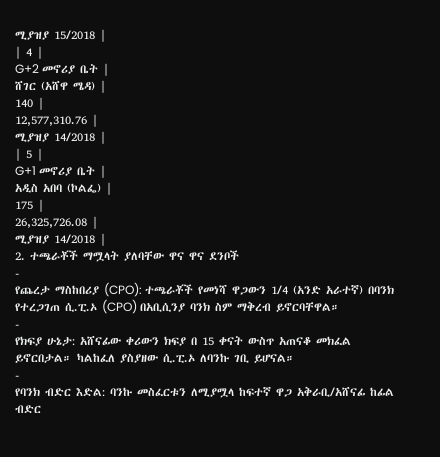ሚያዝያ 15/2018 |
| 4 |
G+2 መኖሪያ ቤት |
ሸገር (አሸዋ ሜዳ) |
140 |
12,577,310.76 |
ሚያዝያ 14/2018 |
| 5 |
G+1 መኖሪያ ቤት |
አዲስ አበባ (ኮልፌ) |
175 |
26,325,726.08 |
ሚያዝያ 14/2018 |
2. ተጫራቾች ማሟላት ያለባቸው ዋና ዋና ደንቦች
-
የጨረታ ማስከበሪያ (CPO): ተጫራቾች የመነሻ ዋጋውን 1/4 (አንድ አራተኛ) በባንክ የተረጋገጠ ሲ.ፒ.ኦ (CPO) በአቢሲንያ ባንክ ስም ማቅረብ ይኖርባቸዋል።
-
የክፍያ ሁኔታ: አሸናፊው ቀሪውን ክፍያ በ 15 ቀናት ውስጥ አጠናቆ መክፈል ይኖርበታል። ካልከፈለ ያስያዘው ሲ.ፒ.ኦ ለባንኩ ገቢ ይሆናል።
-
የባንክ ብድር እድል: ባንኩ መስፈርቱን ለሚያሟላ ከፍተኛ ዋጋ አቅራቢ/አሸናፊ ከፊል ብድር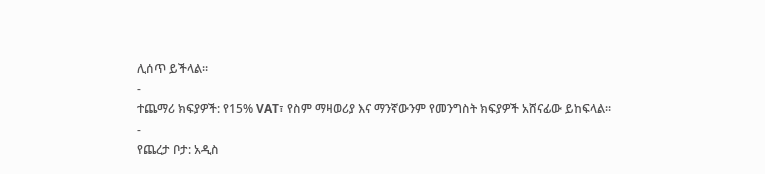ሊሰጥ ይችላል።
-
ተጨማሪ ክፍያዎች: የ15% VAT፣ የስም ማዛወሪያ እና ማንኛውንም የመንግስት ክፍያዎች አሸናፊው ይከፍላል።
-
የጨረታ ቦታ: አዲስ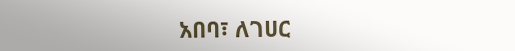አበባ፣ ለገሀር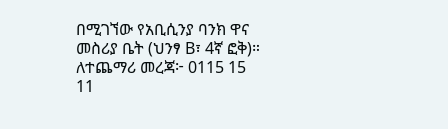በሚገኘው የአቢሲንያ ባንክ ዋና መስሪያ ቤት (ህንፃ B፣ 4ኛ ፎቅ)።
ለተጨማሪ መረጃ፦ 0115 15 11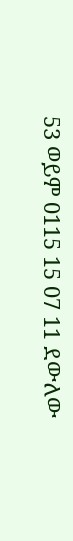53 ወይም 0115 15 07 11 ደውለው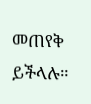መጠየቅ ይችላሉ።